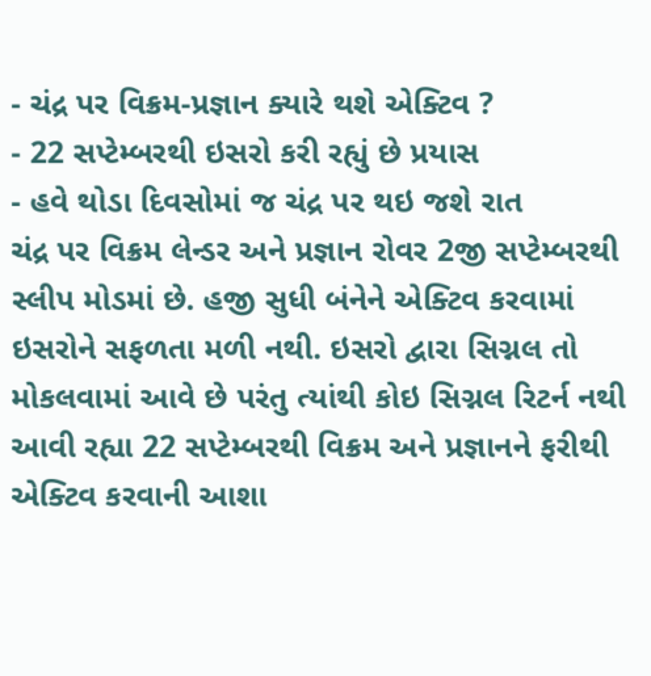- ચંદ્ર પર વિક્રમ-પ્રજ્ઞાન ક્યારે થશે એક્ટિવ ?
- 22 સપ્ટેમ્બરથી ઇસરો કરી રહ્યું છે પ્રયાસ
- હવે થોડા દિવસોમાં જ ચંદ્ર પર થઇ જશે રાત
ચંદ્ર પર વિક્રમ લેન્ડર અને પ્રજ્ઞાન રોવર 2જી સપ્ટેમ્બરથી સ્લીપ મોડમાં છે. હજી સુધી બંનેને એક્ટિવ કરવામાં ઇસરોને સફળતા મળી નથી. ઇસરો દ્વારા સિગ્નલ તો મોકલવામાં આવે છે પરંતુ ત્યાંથી કોઇ સિગ્નલ રિટર્ન નથી આવી રહ્યા 22 સપ્ટેમ્બરથી વિક્રમ અને પ્રજ્ઞાનને ફરીથી એક્ટિવ કરવાની આશા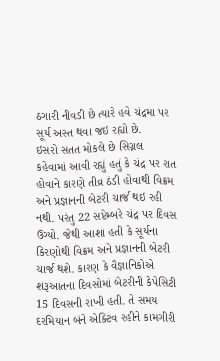ઠગારી નીવડી છે ત્યારે હવે ચંદ્રમા પર સૂર્ય અસ્ત થવા જઇ રહ્યો છે.
ઇસરો સતત મોકલે છે સિગ્નલ
કહેવામાં આવી રહ્યું હતું કે ચંદ્ર પર રાત હોવાને કારણે તીવ્ર ઠંડી હોવાથી વિક્રમ અને પ્રજ્ઞાનની બેટરી ચાર્જ થઇ રહી નથી. પરંતુ 22 સપ્ટેમ્બરે ચંદ્ર પર દિવસ ઉગ્યો. જેથી આશા હતી કે સૂર્યના કિરણોથી વિક્રમ અને પ્રજ્ઞાનની બેટરી ચાર્જ થશે. કારણ કે વૈજ્ઞાનિકોએ શરૂઆતના દિવસોમાં બેટરીની કેપેસિટી 15 દિવસની રાખી હતી. તે સમય દરમિયાન બંને એક્ટિવ રહીને કામગીરી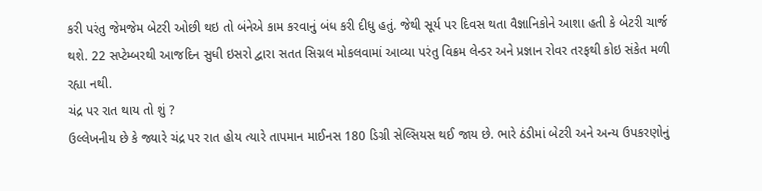કરી પરંતુ જેમજેમ બેટરી ઓછી થઇ તો બંનેએ કામ કરવાનું બંધ કરી દીધુ હતું. જેથી સૂર્ય પર દિવસ થતા વૈજ્ઞાનિકોને આશા હતી કે બેટરી ચાર્જ થશે. 22 સપ્ટેમ્બરથી આજદિન સુધી ઇસરો દ્વારા સતત સિગ્નલ મોકલવામાં આવ્યા પરંતુ વિક્રમ લેન્ડર અને પ્રજ્ઞાન રોવર તરફથી કોઇ સંકેત મળી રહ્યા નથી.
ચંદ્ર પર રાત થાય તો શું ?
ઉલ્લેખનીય છે કે જ્યારે ચંદ્ર પર રાત હોય ત્યારે તાપમાન માઈનસ 180 ડિગ્રી સેલ્સિયસ થઈ જાય છે. ભારે ઠંડીમાં બેટરી અને અન્ય ઉપકરણોનું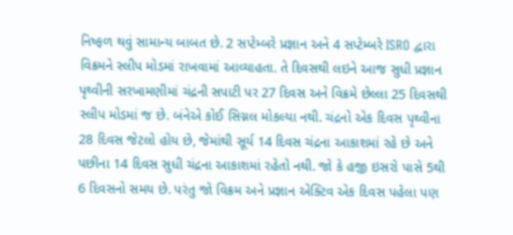નિષ્ફળ થવું સામાન્ય બાબત છે. 2 સપ્ટેમ્બરે પ્રજ્ઞાન અને 4 સપ્ટેમ્બરે ISRO દ્વારા વિક્રમને સ્લીપ મોડમાં રાખવામાં આવ્યાહતા. તે દિવસથી લઇને આજ સુધી પ્રજ્ઞાન પૃથ્વીની સરખામણીમાં ચંદ્રની સપાટી પર 27 દિવસ અને વિક્રમે છેલ્લા 25 દિવસથી સ્લીપ મોડમાં જ છે. બંનેએ કોઈ સિગ્નલ મોકલ્યા નથી. ચંદ્રનો એક દિવસ પૃથ્વીના 28 દિવસ જેટલો હોય છે, જેમાંથી સૂર્ય 14 દિવસ ચંદ્રના આકાશમાં રહે છે અને પછીના 14 દિવસ સુધી ચંદ્રના આકાશમાં રહેતો નથી. જો કે હજી ઇસરો પાસે 5થી 6 દિવસનો સમય છે. પરંતુ જો વિક્રમ અને પ્રજ્ઞાન એક્ટિવ એક દિવસ પહેલા પણ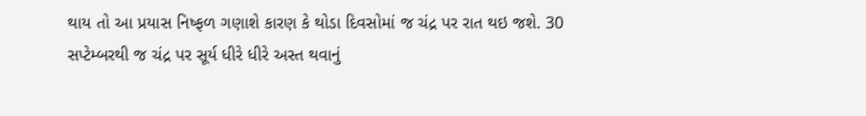થાય તો આ પ્રયાસ નિષ્ફળ ગણાશે કારણ કે થોડા દિવસોમાં જ ચંદ્ર પર રાત થઇ જશે. 30 સપ્ટેમ્બરથી જ ચંદ્ર પર સૂર્ય ધીરે ધીરે અસ્ત થવાનું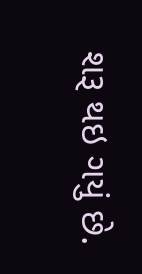શરૂ થઇ ગયું છે.